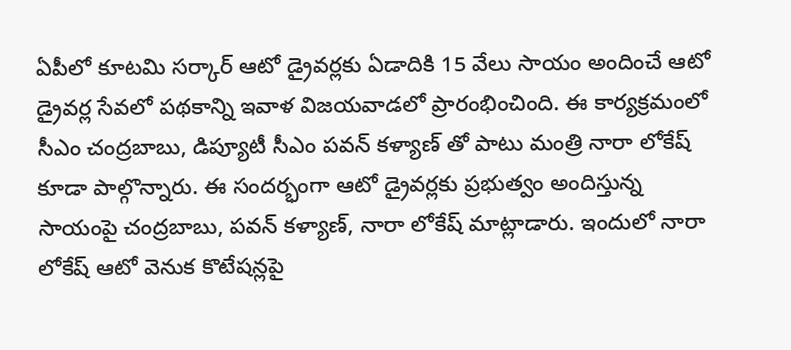ఏపీలో కూటమి సర్కార్ ఆటో డ్రైవర్లకు ఏడాదికి 15 వేలు సాయం అందించే ఆటో డ్రైవర్ల సేవలో పథకాన్ని ఇవాళ విజయవాడలో ప్రారంభించింది. ఈ కార్యక్రమంలో సీఎం చంద్రబాబు, డిప్యూటీ సీఎం పవన్ కళ్యాణ్ తో పాటు మంత్రి నారా లోకేష్ కూడా పాల్గొన్నారు. ఈ సందర్భంగా ఆటో డ్రైవర్లకు ప్రభుత్వం అందిస్తున్న సాయంపై చంద్రబాబు, పవన్ కళ్యాణ్, నారా లోకేష్ మాట్లాడారు. ఇందులో నారా లోకేష్ ఆటో వెనుక కొటేషన్లపై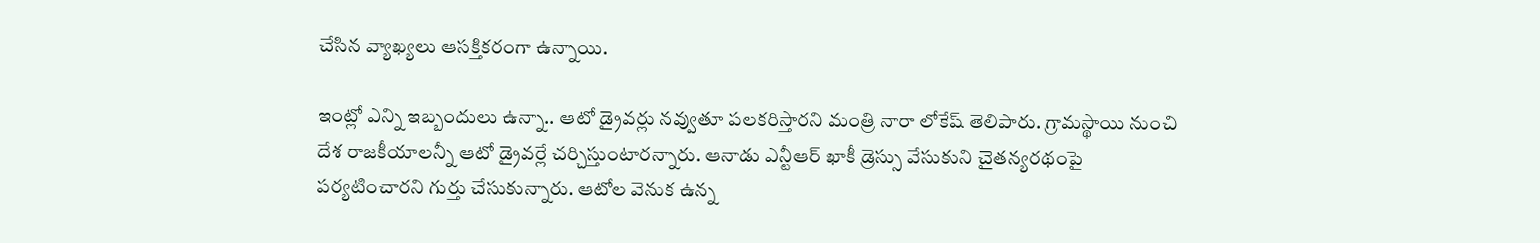చేసిన వ్యాఖ్యలు ఆసక్తికరంగా ఉన్నాయి.

ఇంట్లో ఎన్ని ఇబ్బందులు ఉన్నా.. ఆటో డ్రైవర్లు నవ్వుతూ పలకరిస్తారని మంత్రి నారా లోకేష్ తెలిపారు. గ్రామస్థాయి నుంచి దేశ రాజకీయాలన్నీ ఆటో డ్రైవర్లే చర్చిస్తుంటారన్నారు. ఆనాడు ఎన్టీఆర్‌ ఖాకీ డ్రెస్సు వేసుకుని చైతన్యరథంపై పర్యటించారని గుర్తు చేసుకున్నారు. ఆటోల వెనుక ఉన్న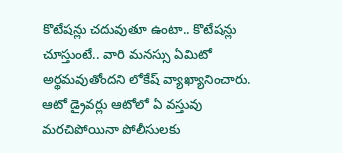కొటేషన్లు చదువుతూ ఉంటా.. కొటేషన్లు చూస్తుంటే.. వారి మనస్సు ఏమిటో అర్థమవుతోందని లోకేష్ వ్యాఖ్యానించారు.  ఆటో డ్రైవర్లు ఆటోలో ఏ వస్తువు మరచిపోయినా పోలీసులకు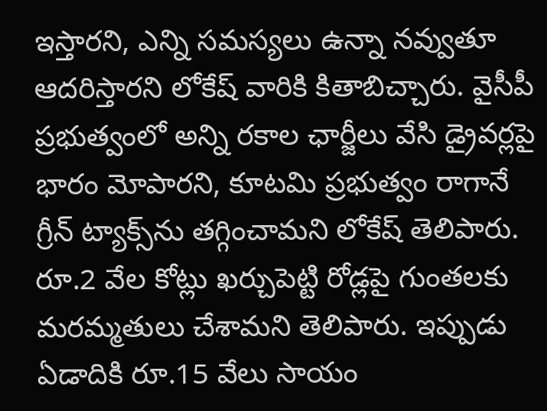ఇస్తారని, ఎన్ని సమస్యలు ఉన్నా నవ్వుతూ ఆదరిస్తారని లోకేష్ వారికి కితాబిచ్చారు. వైసీపీ ప్రభుత్వంలో అన్ని రకాల ఛార్జీలు వేసి డ్రైవర్లపై భారం మోపారని, కూటమి ప్రభుత్వం రాగానే గ్రీన్‌ ట్యాక్స్‌ను తగ్గించామని లోకేష్ తెలిపారు. రూ.2 వేల కోట్లు ఖర్చుపెట్టి రోడ్లపై గుంతలకు మరమ్మతులు చేశామని తెలిపారు. ఇప్పుడు ఏడాదికి రూ.15 వేలు సాయం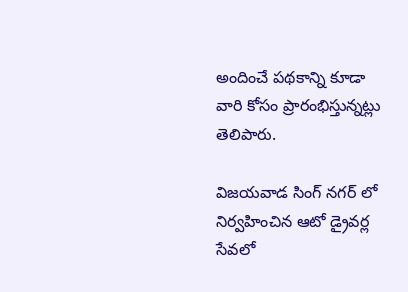అందించే పథకాన్ని కూడా వారి కోసం ప్రారంభిస్తున్నట్లు తెలిపారు.

విజయవాడ సింగ్ నగర్ లో నిర్వహించిన ఆటో డ్రైవర్ల సేవలో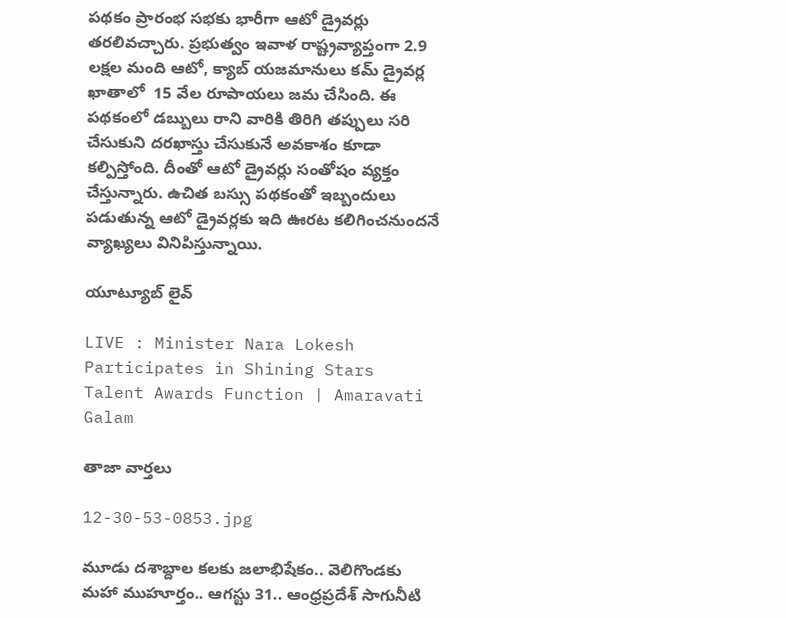పథకం ప్రారంభ సభకు భారీగా ఆటో డ్రైవర్లు తరలివచ్చారు. ప్రభుత్వం ఇవాళ రాష్ట్రవ్యాప్తంగా 2.9 లక్షల మంది ఆటో, క్యాబ్ యజమానులు కమ్ డ్రైవర్ల ఖాతాలో  15 వేల రూపాయలు జమ చేసింది. ఈ పథకంలో డబ్బులు రాని వారికి తిరిగి తప్పులు సరి చేసుకుని దరఖాస్తు చేసుకునే అవకాశం కూడా కల్పిస్తోంది. దీంతో ఆటో డ్రైవర్లు సంతోషం వ్యక్తం చేస్తున్నారు. ఉచిత బస్సు పథకంతో ఇబ్బందులు పడుతున్న ఆటో డ్రైవర్లకు ఇది ఊరట కలిగించనుందనే వ్యాఖ్యలు వినిపిస్తున్నాయి.

యూట్యూబ్ లైవ్

LIVE : Minister Nara Lokesh Participates in Shining Stars Talent Awards Function | Amaravati Galam

తాజా వార్తలు

12-30-53-0853.jpg

మూడు దశాబ్దాల కలకు జలాభిషేకం.. వెలిగొండకు మహా ముహూర్తం.. ఆగస్టు 31.. ఆంధ్రప్రదేశ్ సాగునీటి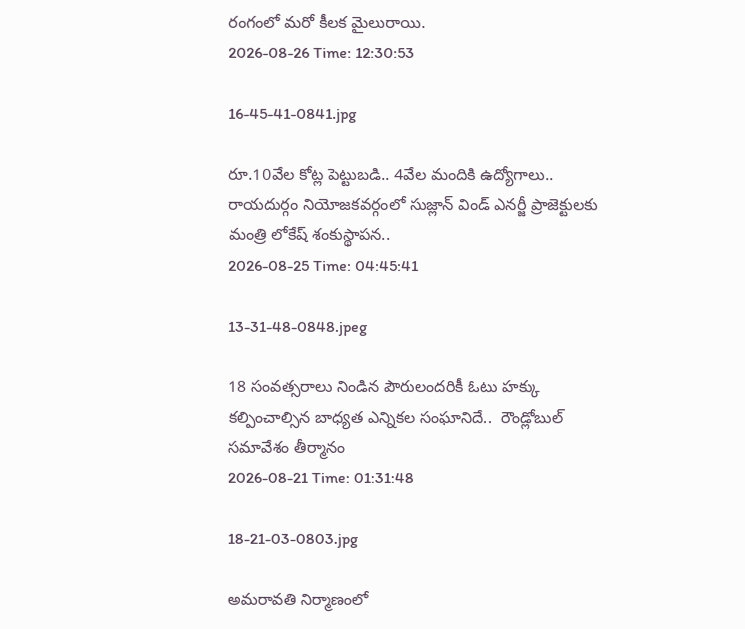రంగంలో మరో కీలక మైలురాయి.
2026-08-26 Time: 12:30:53

16-45-41-0841.jpg

రూ.10వేల కోట్ల పెట్టుబడి.. 4వేల మందికి ఉద్యోగాలు.. రాయదుర్గం నియోజకవర్గంలో సుజ్లాన్ విండ్ ఎనర్జీ ప్రాజెక్టులకు మంత్రి లోకేష్ శంకుస్థాపన..
2026-08-25 Time: 04:45:41

13-31-48-0848.jpeg

18 సంవత్సరాలు నిండిన పౌరులందరికీ ఓటు హక్కు కల్పించాల్సిన బాధ్యత ఎన్నికల సంఘానిదే..  రౌండ్లోబుల్ సమావేశం తీర్మానం
2026-08-21 Time: 01:31:48

18-21-03-0803.jpg

అమరావతి నిర్మాణంలో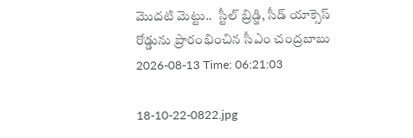మొదటి మెట్టు..  స్టీల్ బ్రిడ్జి, సీడ్ యాక్సెస్ రోడ్డును ప్రారంభించిన సీఎం చంద్రబాబు
2026-08-13 Time: 06:21:03

18-10-22-0822.jpg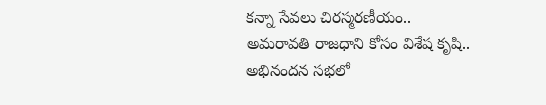కన్నా సేవలు చిరస్మరణీయం.. అమరావతి రాజధాని కోసం విశేష కృషి.. అభినందన సభలో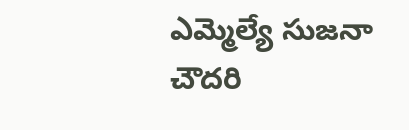ఎమ్మెల్యే సుజనా చౌదరి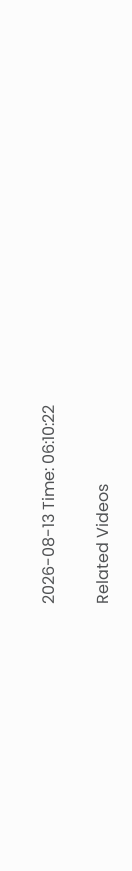2026-08-13 Time: 06:10:22

Related Videos